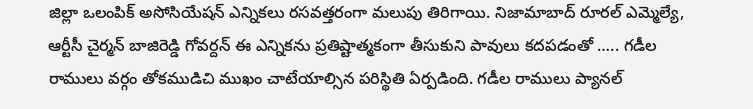జిల్లా ఒలంపిక్ అసోసియేషన్ ఎన్నికలు రసవత్తరంగా మలుపు తిరిగాయి. నిజామాబాద్ రూరల్ ఎమ్మెల్యే, ఆర్టీసీ చైర్మన్ బాజిరెడ్డి గోవర్దన్ ఈ ఎన్నికను ప్రతిష్టాత్మకంగా తీసుకుని పావులు కదపడంతో ….. గడీల రాములు వర్గం తోకముడిచి ముఖం చాటేయాల్సిన పరిస్థితి ఏర్పడింది. గడీల రాములు ప్యానల్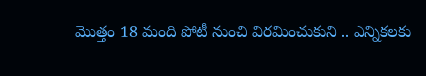మొత్తం 18 మంది పోటీ నుంచి విరమించుకుని .. ఎన్నికలకు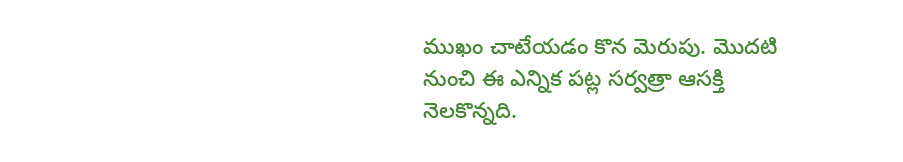ముఖం చాటేయడం కొన మెరుపు. మొదటి నుంచి ఈ ఎన్నిక పట్ల సర్వత్రా ఆసక్తి నెలకొన్నది.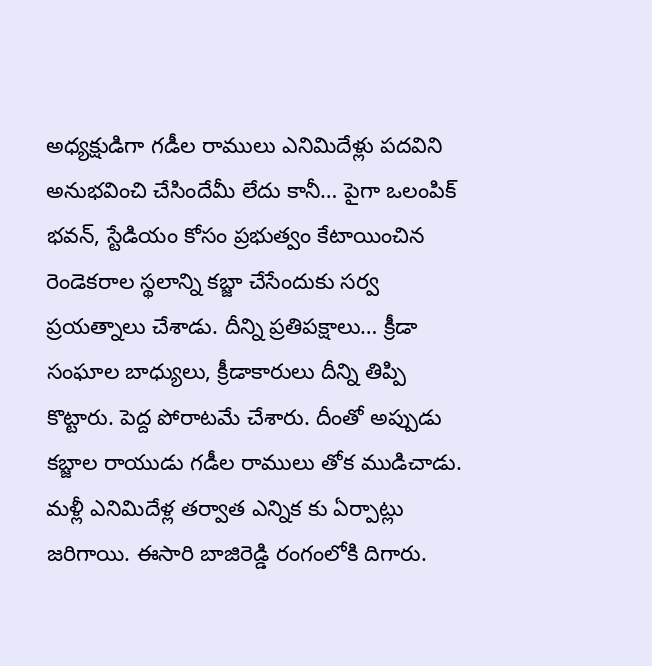అధ్యక్షుడిగా గడీల రాములు ఎనిమిదేళ్లు పదవిని అనుభవించి చేసిందేమీ లేదు కానీ… పైగా ఒలంపిక్ భవన్, స్టేడియం కోసం ప్రభుత్వం కేటాయించిన రెండెకరాల స్థలాన్ని కబ్జా చేసేందుకు సర్వ ప్రయత్నాలు చేశాడు. దీన్ని ప్రతిపక్షాలు… క్రీడా సంఘాల బాధ్యులు, క్రీడాకారులు దీన్ని తిప్పి కొట్టారు. పెద్ద పోరాటమే చేశారు. దీంతో అప్పుడు కబ్జాల రాయుడు గడీల రాములు తోక ముడిచాడు. మళ్లీ ఎనిమిదేళ్ల తర్వాత ఎన్నిక కు ఏర్పాట్లు జరిగాయి. ఈసారి బాజిరెడ్డి రంగంలోకి దిగారు.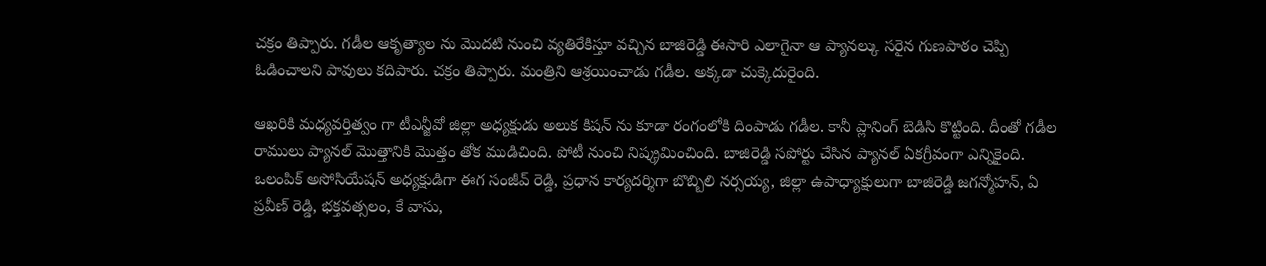చక్రం తిప్పారు. గడీల ఆకృత్యాల ను మొదటి నుంచి వ్యతిరేకిస్తూ వచ్చిన బాజిరెడ్డి ఈసారి ఎలాగైనా ఆ ప్యానల్కు సరైన గుణపాఠం చెప్పి ఓడించాలని పావులు కదిపారు. చక్రం తిప్పారు. మంత్రిని ఆశ్రయించాడు గడీల. అక్కడా చుక్కెదురైంది.

ఆఖరికి మధ్యవర్తిత్వం గా టీఎన్జీవో జిల్లా అధ్యక్షుడు అలుక కిషన్ ను కూడా రంగంలోకి దింపాడు గడీల. కానీ ప్లానింగ్ బెడిసి కొట్టింది. దీంతో గడీల రాములు ప్యానల్ మొత్తానికి మొత్తం తోక ముడిచింది. పోటీ నుంచి నిష్క్రమించింది. బాజిరెడ్డి సపోర్టు చేసిన ప్యానల్ ఏకగ్రీవంగా ఎన్నికైంది. ఒలంపిక్ అసోసియేషన్ అధ్యక్షుడిగా ఈగ సంజీవ్ రెడ్డి, ప్రధాన కార్యదర్శిగా బొబ్బిలి నర్సయ్య, జిల్లా ఉపాధ్యాక్షులుగా బాజిరెడ్డి జగన్మోహన్, ఏ ప్రవీణ్ రెడ్డి, భక్తవత్సలం, కే వాసు,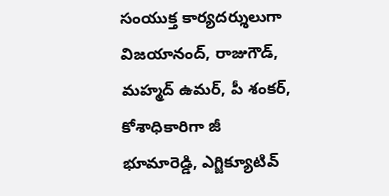సంయుక్త కార్యదర్శులుగా విజయానంద్, రాజుగౌడ్, మహ్మద్ ఉమర్, పీ శంకర్, కోశాధికారిగా జీ భూమారెడ్డి, ఎగ్జిక్యూటివ్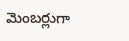మెంబర్లుగా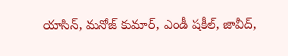యాసిన్, మనోజ్ కుమార్, ఎండీ షకీల్, జావీద్,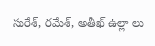సురేశ్, రమేశ్, అతీఖ్ ఉల్లా లు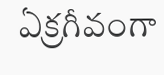ఏక్రగీవంగా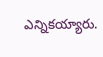ఎన్నికయ్యారు.